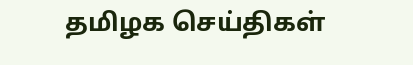தமிழக செய்திகள்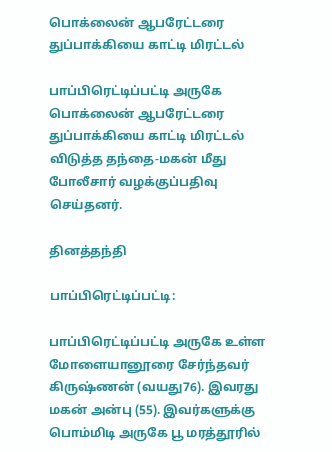பொக்லைன் ஆபரேட்டரை துப்பாக்கியை காட்டி மிரட்டல்

பாப்பிரெட்டிப்பட்டி அருகே பொக்லைன் ஆபரேட்டரை துப்பாக்கியை காட்டி மிரட்டல் விடுத்த தந்தை-மகன் மீது போலீசார் வழக்குப்பதிவு செய்தனர்.

தினத்தந்தி

பாப்பிரெட்டிப்பட்டி:

பாப்பிரெட்டிப்பட்டி அருகே உள்ள மோளையானூரை சேர்ந்தவர் கிருஷ்ணன் (வயது76). இவரது மகன் அன்பு (55). இவர்களுக்கு பொம்மிடி அருகே பூ மரத்தூரில்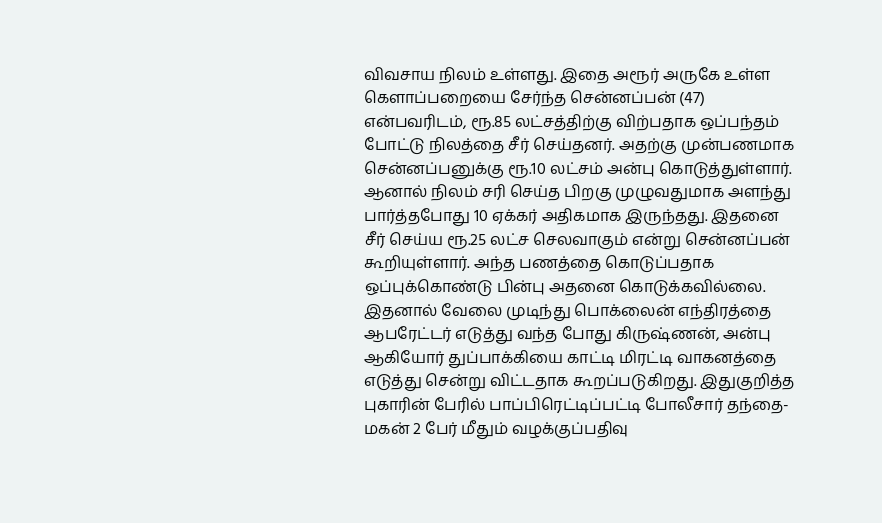விவசாய நிலம் உள்ளது. இதை அரூர் அருகே உள்ள கெளாப்பறையை சேர்ந்த சென்னப்பன் (47) என்பவரிடம், ரூ.85 லட்சத்திற்கு விற்பதாக ஒப்பந்தம் போட்டு நிலத்தை சீர் செய்தனர். அதற்கு முன்பணமாக சென்னப்பனுக்கு ரூ.10 லட்சம் அன்பு கொடுத்துள்ளார். ஆனால் நிலம் சரி செய்த பிறகு முழுவதுமாக அளந்து பார்த்தபோது 10 ஏக்கர் அதிகமாக இருந்தது. இதனை சீர் செய்ய ரூ.25 லட்ச செலவாகும் என்று சென்னப்பன் கூறியுள்ளார். அந்த பணத்தை கொடுப்பதாக ஒப்புக்கொண்டு பின்பு அதனை கொடுக்கவில்லை. இதனால் வேலை முடிந்து பொக்லைன் எந்திரத்தை ஆபரேட்டர் எடுத்து வந்த போது கிருஷ்ணன், அன்பு ஆகியோர் துப்பாக்கியை காட்டி மிரட்டி வாகனத்தை எடுத்து சென்று விட்டதாக கூறப்படுகிறது. இதுகுறித்த புகாரின் பேரில் பாப்பிரெட்டிப்பட்டி போலீசார் தந்தை-மகன் 2 பேர் மீதும் வழக்குப்பதிவு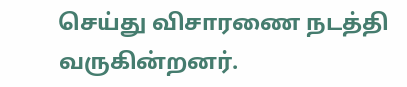செய்து விசாரணை நடத்தி வருகின்றனர்.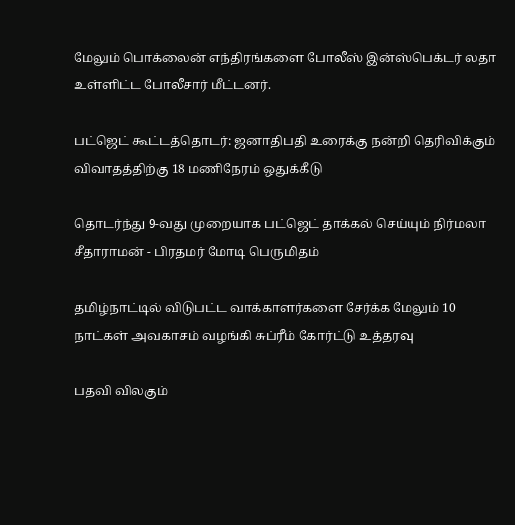மேலும் பொக்லைன் எந்திரங்களை போலீஸ் இன்ஸ்பெக்டர் லதா உள்ளிட்ட போலீசார் மீட்டனர்.

பட்ஜெட் கூட்டத்தொடர்: ஜனாதிபதி உரைக்கு நன்றி தெரிவிக்கும் விவாதத்திற்கு 18 மணிநேரம் ஒதுக்கீடு

தொடர்ந்து 9-வது முறையாக பட்ஜெட் தாக்கல் செய்யும் நிர்மலா சீதாராமன் - பிரதமர் மோடி பெருமிதம்

தமிழ்நாட்டில் விடுபட்ட வாக்காளர்களை சேர்க்க மேலும் 10 நாட்கள் அவகாசம் வழங்கி சுப்ரீம் கோர்ட்டு உத்தரவு

பதவி விலகும்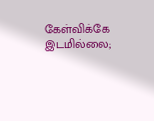கேள்விக்கே இடமில்லை;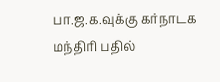பா.ஜ.க.வுக்கு கர்நாடக மந்திரி பதில்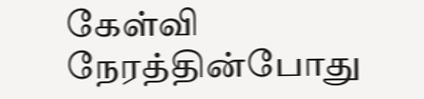கேள்வி நேரத்தின்போது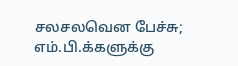சலசலவென பேச்சு; எம்.பி.க்களுக்கு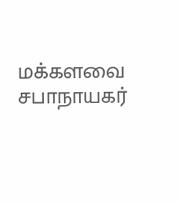மக்களவை சபாநாயகர்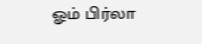ஓம் பிர்லா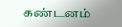கண்டனம்